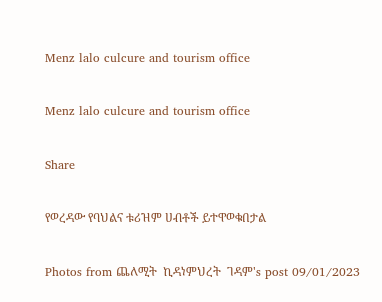Menz lalo culcure and tourism office

Menz lalo culcure and tourism office

Share

የወረዳው የባህልና ቱሪዝም ሀብቶች ይተዋወቁበታል

Photos from ጨለሚት  ኪዳነምህረት  ገዳም's post 09/01/2023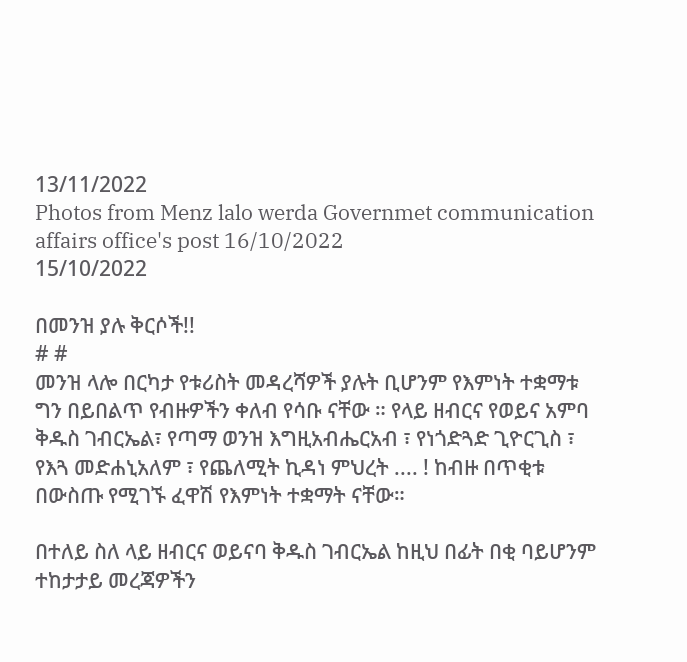13/11/2022
Photos from Menz lalo werda Governmet communication affairs office's post 16/10/2022
15/10/2022

በመንዝ ያሉ ቅርሶች!!
# #
መንዝ ላሎ በርካታ የቱሪስት መዳረሻዎች ያሉት ቢሆንም የእምነት ተቋማቱ ግን በይበልጥ የብዙዎችን ቀለብ የሳቡ ናቸው ። የላይ ዘብርና የወይና አምባ ቅዱስ ገብርኤል፣ የጣማ ወንዝ እግዚአብሔርአብ ፣ የነጎድጓድ ጊዮርጊስ ፣ የእጓ መድሐኒአለም ፣ የጨለሚት ኪዳነ ምህረት .... ! ከብዙ በጥቂቱ በውስጡ የሚገኙ ፈዋሽ የእምነት ተቋማት ናቸው።

በተለይ ስለ ላይ ዘብርና ወይናባ ቅዱስ ገብርኤል ከዚህ በፊት በቂ ባይሆንም ተከታታይ መረጃዎችን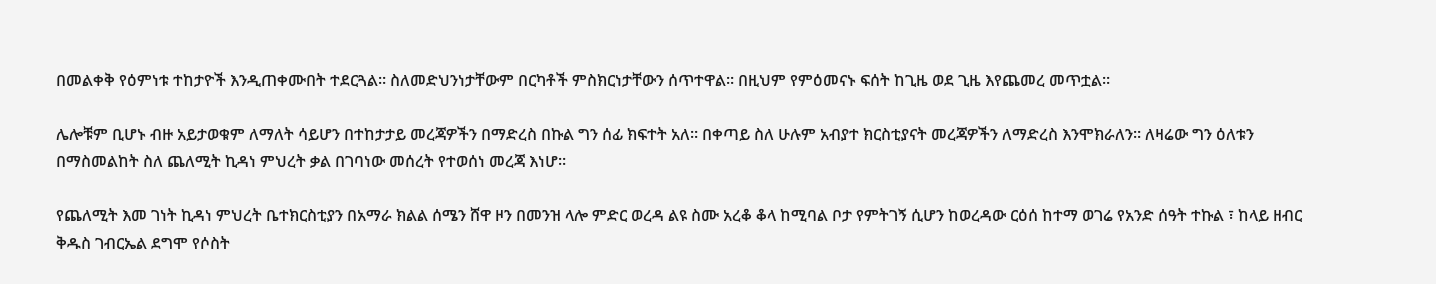በመልቀቅ የዕምነቱ ተከታዮች እንዲጠቀሙበት ተደርጓል። ስለመድህንነታቸውም በርካቶች ምስክርነታቸውን ሰጥተዋል። በዚህም የምዕመናኑ ፍሰት ከጊዜ ወደ ጊዜ እየጨመረ መጥቷል።

ሌሎቹም ቢሆኑ ብዙ አይታወቁም ለማለት ሳይሆን በተከታታይ መረጃዎችን በማድረስ በኩል ግን ሰፊ ክፍተት አለ። በቀጣይ ስለ ሁሉም አብያተ ክርስቲያናት መረጃዎችን ለማድረስ እንሞክራለን። ለዛሬው ግን ዕለቱን በማስመልከት ስለ ጨለሚት ኪዳነ ምህረት ቃል በገባነው መሰረት የተወሰነ መረጃ እነሆ።

የጨለሚት እመ ገነት ኪዳነ ምህረት ቤተክርስቲያን በአማራ ክልል ሰሜን ሸዋ ዞን በመንዝ ላሎ ምድር ወረዳ ልዩ ስሙ አረቆ ቆላ ከሚባል ቦታ የምትገኝ ሲሆን ከወረዳው ርዕሰ ከተማ ወገሬ የአንድ ሰዓት ተኩል ፣ ከላይ ዘብር ቅዱስ ገብርኤል ደግሞ የሶስት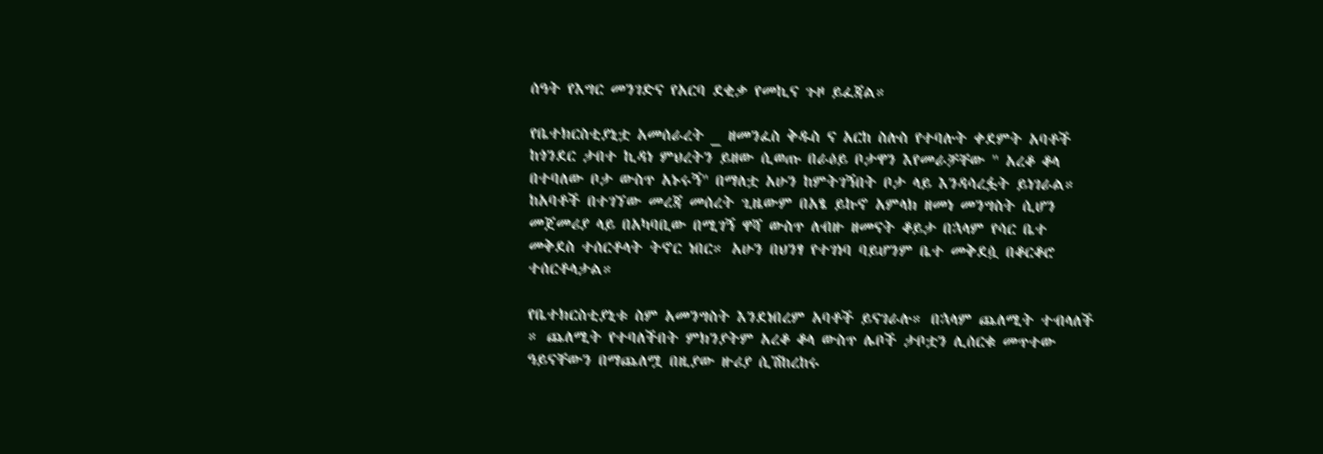ሰዓት የእግር መንገድና የአርባ ደቂቃ የመኪና ጉዞ ይፈጃል።

የቤተክርስቲያኒቷ አመሰራረት _ ዘመንፈስ ቅዱስ ና አርከ ስሉስ የተባሉት ቀደምት አባቶች ከጎንደር ታበተ ኪዳነ ምህረትን ይዘው ሲወጡ በራዕይ ቦታዋን እየመራቻቸው " አረቆ ቆላ በተባለው ቦታ ውስጥ አኑሩኝ" በማለቷ አሁን ከምትገኝበት ቦታ ላይ እንዳሳረፏት ይነገራል። ከአባቶች በተገኘው መረጃ መሰረት ጊዜውም በአፄ ይኩኖ አምላክ ዘመነ መንግስት ሲሆን መጀመሪያ ላይ በአካባቢው በሚገኝ ዋሻ ውስጥ ለብዙ ዘመናት ቆይታ በኋላም የሳር ቤተ መቅደስ ተሰርቶላት ትኖር ነበር። አሁን በህንፃ የተገነባ ባይሆንም ቤተ መቅደሷ በቆርቆሮ ተሰርቶላታል።

የቤተክርስቲያኒቱ ስም አመንግስት እንደነበረም አባቶች ይናገራሉ። በኋላም ጨለሚት ተብላለች ። ጨለሚት የተባለችበት ምክንያትም አረቆ ቆላ ውስጥ ሌቦች ታቦቷን ሊሰርቁ መጥተው ዓይናቸውን በማጨለሟ በዚያው ዙሪያ ሲሽከረከሩ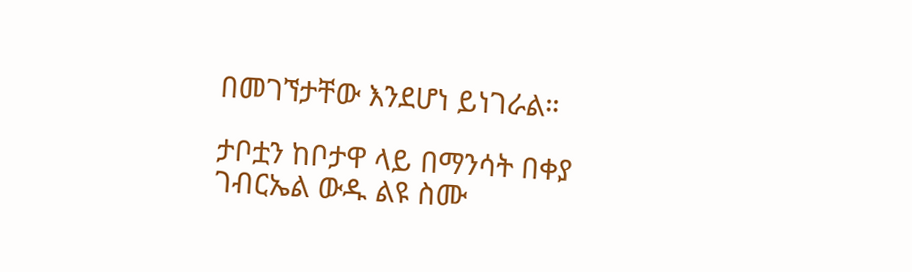በመገኘታቸው እንደሆነ ይነገራል።

ታቦቷን ከቦታዋ ላይ በማንሳት በቀያ ገብርኤል ውዱ ልዩ ስሙ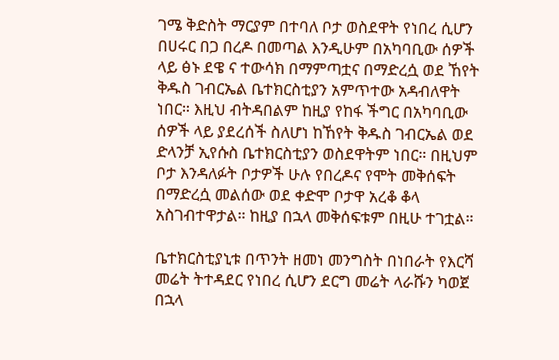ገሜ ቅድስት ማርያም በተባለ ቦታ ወስደዋት የነበረ ሲሆን በሀሩር በጋ በረዶ በመጣል እንዲሁም በአካባቢው ሰዎች ላይ ፅኑ ደዌ ና ተውሳክ በማምጣቷና በማድረሷ ወደ ኸየት ቅዱስ ገብርኤል ቤተክርስቲያን አምጥተው አዳብለዋት ነበር። እዚህ ብትዳበልም ከዚያ የከፋ ችግር በአካባቢው ሰዎች ላይ ያደረሰች ስለሆነ ከኸየት ቅዱስ ገብርኤል ወደ ድላንቻ ኢየሱስ ቤተክርስቲያን ወስደዋትም ነበር። በዚህም ቦታ እንዳለፉት ቦታዎች ሁሉ የበረዶና የሞት መቅሰፍት በማድረሷ መልሰው ወደ ቀድሞ ቦታዋ አረቆ ቆላ አስገብተዋታል። ከዚያ በኋላ መቅሰፍቱም በዚሁ ተገቷል።

ቤተክርስቲያኒቱ በጥንት ዘመነ መንግስት በነበራት የእርሻ መሬት ትተዳደር የነበረ ሲሆን ደርግ መሬት ላራሹን ካወጀ በኋላ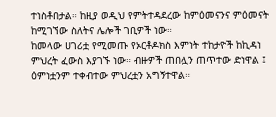ተነስቶበታል። ከዚያ ወዲህ የምትተዳደረው ከምዕመናንና ምዕመናት ከሚገኘው ስለትና ሌሎች ገቢዎች ነው።
ከመላው ሀገሪቷ የሚመጡ የኦርቶዶክስ እምነት ተከታዮች ከኪዳነ ምህረት ፈውስ እያገኙ ነው። ብዙዎች ጠበሏን ጠጥተው ድነዋል ፤ ዕምነቷንም ተቀብተው ምህረቷን አግኝተዋል።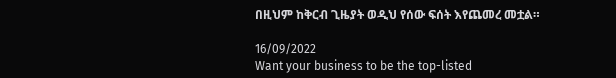በዚህም ከቅርብ ጊዜያት ወዲህ የሰው ፍሰት እየጨመረ መቷል።

16/09/2022
Want your business to be the top-listed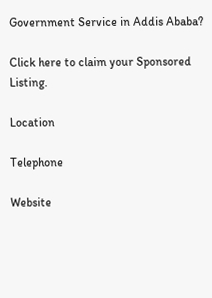Government Service in Addis Ababa?

Click here to claim your Sponsored Listing.

Location

Telephone

Website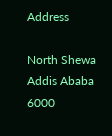Address

North Shewa
Addis Ababa
6000